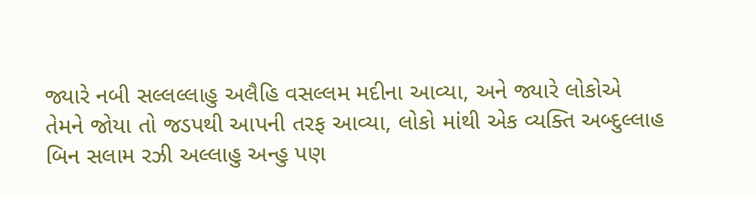જ્યારે નબી સલ્લલ્લાહુ અલૈહિ વસલ્લમ મદીના આવ્યા, અને જ્યારે લોકોએ તેમને જોયા તો જડપથી આપની તરફ આવ્યા, લોકો માંથી એક વ્યક્તિ અબ્દુલ્લાહ બિન સલામ રઝી અલ્લાહુ અન્હુ પણ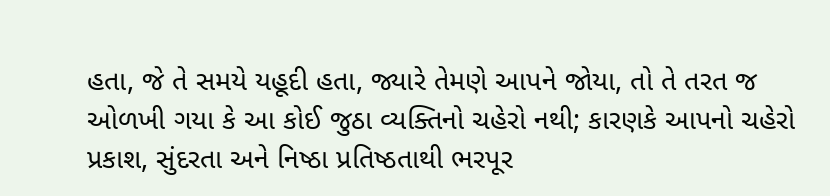હતા, જે તે સમયે યહૂદી હતા, જ્યારે તેમણે આપને જોયા, તો તે તરત જ ઓળખી ગયા કે આ કોઈ જુઠા વ્યક્તિનો ચહેરો નથી; કારણકે આપનો ચહેરો પ્રકાશ, સુંદરતા અને નિષ્ઠા પ્રતિષ્ઠતાથી ભરપૂર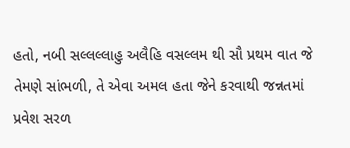હતો, નબી સલ્લલ્લાહુ અલૈહિ વસલ્લમ થી સૌ પ્રથમ વાત જે તેમણે સાંભળી, તે એવા અમલ હતા જેને કરવાથી જન્નતમાં પ્રવેશ સરળ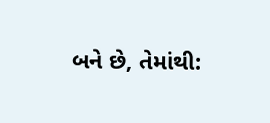બને છે, તેમાંથી: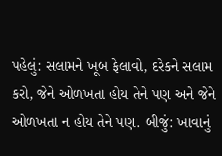પહેલું: સલામને ખૂબ ફેલાવો, દરેકને સલામ કરો, જેને ઓળખતા હોય તેને પણ અને જેને ઓળખતા ન હોય તેને પણ. બીજું: ખાવાનું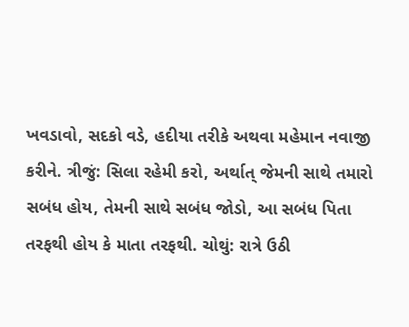ખવડાવો, સદકો વડે, હદીયા તરીકે અથવા મહેમાન નવાજી કરીને. ત્રીજું: સિલા રહેમી કરો, અર્થાત્ જેમની સાથે તમારો સબંધ હોય, તેમની સાથે સબંધ જોડો, આ સબંધ પિતા તરફથી હોય કે માતા તરફથી. ચોથું: રાત્રે ઉઠી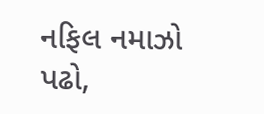નફિલ નમાઝો પઢો,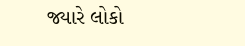જ્યારે લોકો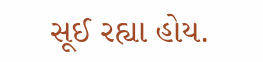સૂઈ રહ્યા હોય.